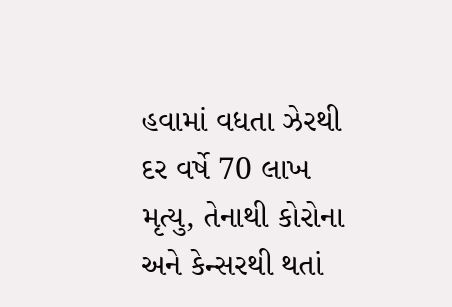હવામાં વધતા ઝેરથી દર વર્ષે 70 લાખ મૃત્યુ, તેનાથી કોરોના અને કેન્સરથી થતાં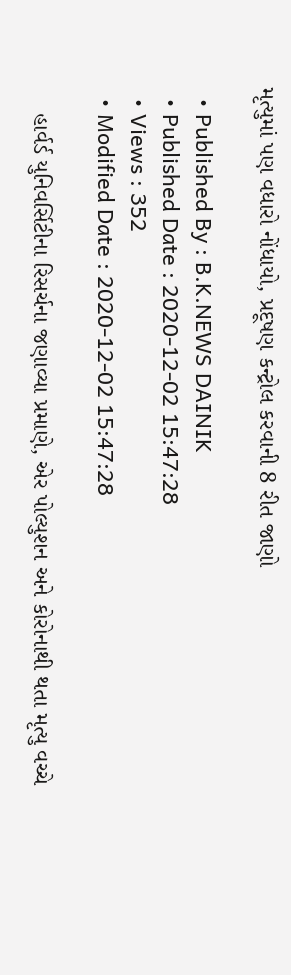મૃત્યુમાં પણ વધારો નોંધાયો, પ્રદૂષણ કન્ટ્રોલ કરવાની 8 રીત જાણો

  • Published By : B.K.NEWS DAINIK
  • Published Date : 2020-12-02 15:47:28
  • Views : 352
  • Modified Date : 2020-12-02 15:47:28

    હાર્વર્ડ યુનિવર્સિટીના રિસર્ચના જણાવ્યા પ્રમાણે, એર પોલ્યુશન અને કોરોનાથી થતા મૃત્યુ વચ્ચે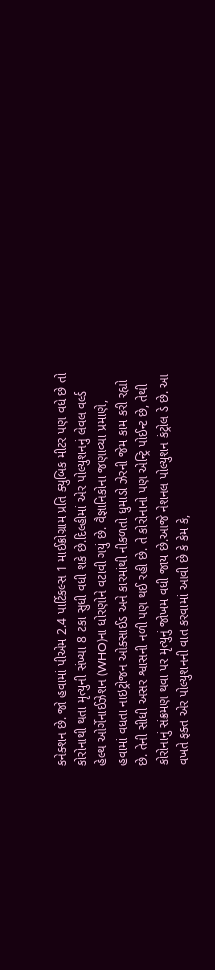કનેક્શન છે. જો હવામાં પીએમ 2.4 પાર્ટિકલ્સ 1 માઈક્રોગ્રામ પ્રતિ ક્યુબિક મીટર પણ વધે છે તો કોરોનાથી થતા મૃત્યુની સંખ્યા 8 ટકા સુધી વધી શકે છે.દિલ્હીમાં એર પોલ્યુશનનું લેવલ વર્લ્ડ હેલ્થ ઓર્ગેનાઈઝેશન (WHO)ના ધોરણોને વટાવી ગયું છે. વૈજ્ઞાનિકોના જણાવ્યા પ્રમાણે, હવામાં વધતા નાઇટ્રોજન ઓક્સાઈડ અને કારમાંથી નીકળતો ધુમાડો ઝેરની જેમ કામ કરી રહ્યો છે. તેની સીધી અસર શ્વાસની નળી પણ થઈ રહી છે. તે કોરોનાનો પણ એન્ટ્રિ પોઈન્ટ છે, તેથી કોરોનાનું સંક્રમણ થવા પર મૃત્યુનું જોખમ વધી જાય છે.આજે નેશનલ પોલ્યુશન કંટ્રોલ ડે છે. આ વખતે ફક્ત એર પોલ્યુશનની વાત કરવામાં આવી છે કે કેમ કે,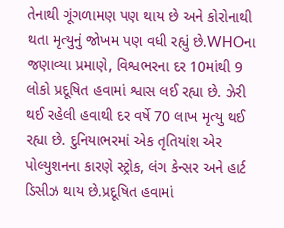તેનાથી ગૂંગળામણ પણ થાય છે અને કોરોનાથી થતા મૃત્યુનું જોખમ પણ વધી રહ્યું છે.WHOના જણાવ્યા પ્રમાણે, વિશ્વભરના દર 10માંથી 9 લોકો પ્રદૂષિત હવામાં શ્વાસ લઈ રહ્યા છે. ઝેરી થઈ રહેલી હવાથી દર વર્ષે 70 લાખ મૃત્યુ થઈ રહ્યા છે. દુનિયાભરમાં એક તૃતિયાંશ એર પોલ્યુશનના કારણે સ્ટ્રોક, લંગ કેન્સર અને હાર્ટ ડિસીઝ થાય છે.પ્રદૂષિત હવામાં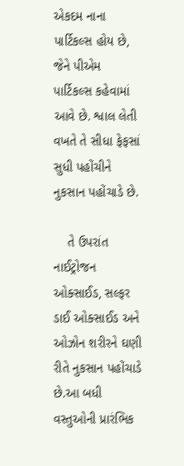એકદમ નાના પાર્ટિકલ્સ હોય છે, જેને પીએમ પાર્ટિકલ્સ કહેવામાં આવે છે. શ્વાલ લેતી વખતે તે સીધા ફેફસાં સુધી પહોંચીને નુકસાન પહોંચાડે છે.

    તે ઉપરાંત નાઈટ્રોજન ઓક્સાઈડ, સલ્ફર ડાઈ ઓક્સાઈડ અને ઓઝોન શરીરને ઘણી રીતે નુકસાન પહોંચાડે છે.આ બધી વસ્તુઓની પ્રારંભિક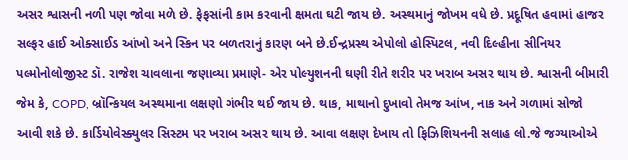અસર શ્વાસની નળી પણ જોવા મળે છે. ફેફસાંની કામ કરવાની ક્ષમતા ઘટી જાય છે. અસ્થમાનું જોખમ વધે છે. પ્રદૂષિત હવામાં હાજર સલ્ફર હાઈ ઓક્સાઈડ આંખો અને સ્કિન પર બળતરાનું કારણ બને છે.ઈન્દ્રપ્રસ્થ એપોલો હોસ્પિટલ, નવી દિલ્હીના સીનિયર પલ્મોનોલોજીસ્ટ ડૉ. રાજેશ ચાવલાના જણાવ્યા પ્રમાણે- એર પોલ્યુશનની ઘણી રીતે શરીર પર ખરાબ અસર થાય છે. શ્વાસની બીમારી જેમ કે, COPD, બ્રૉન્કિયલ અસ્થમાના લક્ષણો ગંભીર થઈ જાય છે. થાક, માથાનો દુખાવો તેમજ આંખ, નાક અને ગળામાં સોજો આવી શકે છે. કાર્ડિયોવેસ્ક્યુલર સિસ્ટમ પર ખરાબ અસર થાય છે. આવા લક્ષણ દેખાય તો ફિઝિશિયનની સલાહ લો.જે જગ્યાઓએ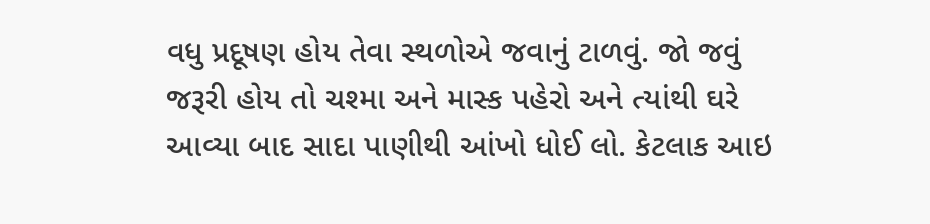વધુ પ્રદૂષણ હોય તેવા સ્થળોએ જવાનું ટાળવું. જો જવું જરૂરી હોય તો ચશ્મા અને માસ્ક પહેરો અને ત્યાંથી ઘરે આવ્યા બાદ સાદા પાણીથી આંખો ધોઈ લો. કેટલાક આઇ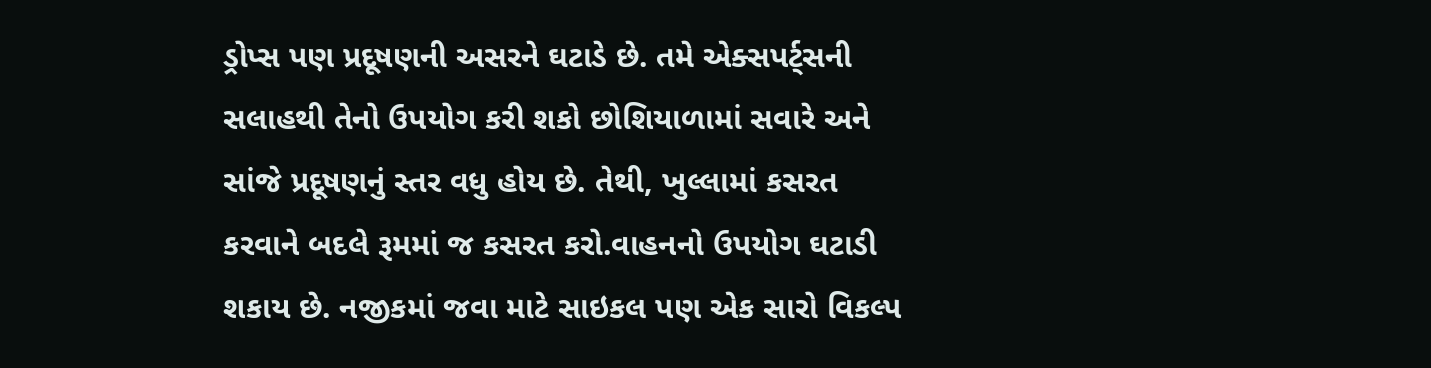ડ્રોપ્સ પણ પ્રદૂષણની અસરને ઘટાડે છે. તમે એક્સપર્ટ્સની સલાહથી તેનો ઉપયોગ કરી શકો છોશિયાળામાં સવારે અને સાંજે પ્રદૂષણનું સ્તર વધુ હોય છે. તેથી, ખુલ્લામાં કસરત કરવાને બદલે રૂમમાં જ કસરત કરો.વાહનનો ઉપયોગ ઘટાડી શકાય છે. નજીકમાં જવા માટે સાઇકલ પણ એક સારો વિકલ્પ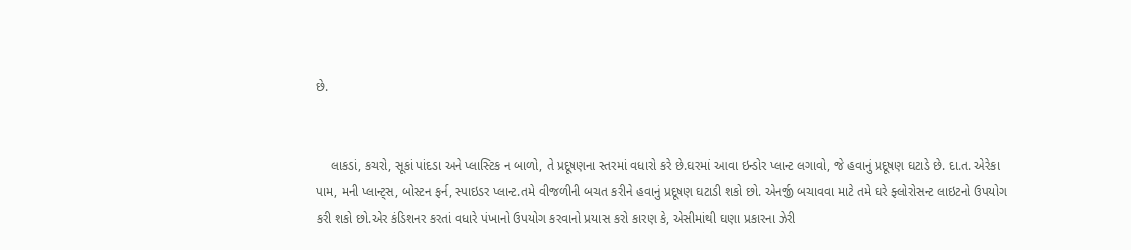છે.


    લાકડાં, કચરો, સૂકાં પાંદડા અને પ્લાસ્ટિક ન બાળો, તે પ્રદૂષણના સ્તરમાં વધારો કરે છે.ઘરમાં આવા ઇન્ડોર પ્લાન્ટ લગાવો, જે હવાનું પ્રદૂષણ ઘટાડે છે. દા.ત. એરેકા પામ, મની પ્લાન્ટ્સ, બોસ્ટન ફર્ન, સ્પાઇડર પ્લાન્ટ.તમે વીજળીની બચત કરીને હવાનું પ્રદૂષણ ઘટાડી શકો છો. એનર્જી બચાવવા માટે તમે ઘરે ફ્લોરોસન્ટ લાઇટનો ઉપયોગ કરી શકો છો.એર કંડિશનર કરતાં વધારે પંખાનો ઉપયોગ કરવાનો પ્રયાસ કરો કારણ કે, એસીમાંથી ઘણા પ્રકારના ઝેરી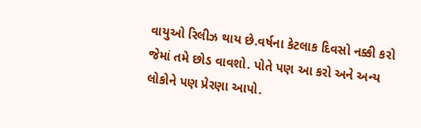વાયુઓ રિલીઝ થાય છે.વર્ષના કેટલાક દિવસો નક્કી કરો જેમાં તમે છોડ વાવશો. પોતે પણ આ કરો અને અન્ય લોકોને પણ પ્રેરણા આપો.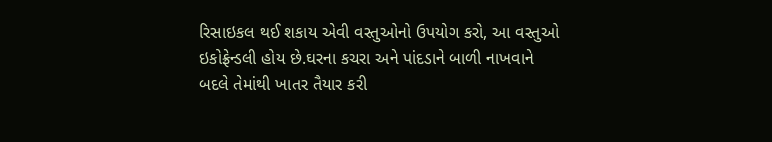રિસાઇકલ થઈ શકાય એવી વસ્તુઓનો ઉપયોગ કરો, આ વસ્તુઓ ઇકોફ્રેન્ડલી હોય છે.ઘરના કચરા અને પાંદડાને બાળી નાખવાને બદલે તેમાંથી ખાતર તૈયાર કરી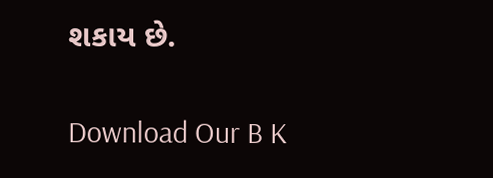શકાય છે.

Download Our B K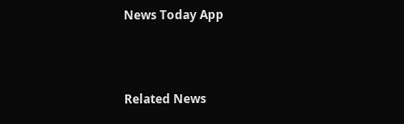News Today App



Related News